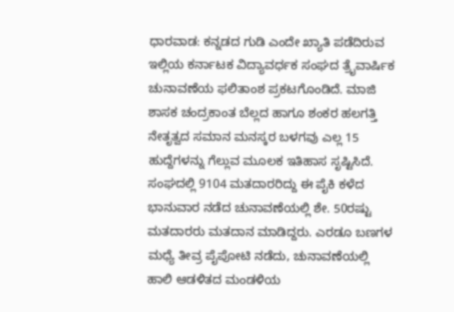ಧಾರವಾಡ: ಕನ್ನಡದ ಗುಡಿ ಎಂದೇ ಖ್ಯಾತಿ ಪಡೆದಿರುವ ಇಲ್ಲಿಯ ಕರ್ನಾಟಕ ವಿದ್ಯಾವರ್ಧಕ ಸಂಘದ ತ್ರೈವಾರ್ಷಿಕ ಚುನಾವಣೆಯ ಫಲಿತಾಂಶ ಪ್ರಕಟಗೊಂಡಿದೆ. ಮಾಜಿ ಶಾಸಕ ಚಂದ್ರಕಾಂತ ಬೆಲ್ಲದ ಹಾಗೂ ಶಂಕರ ಹಲಗತ್ತಿ ನೇತೃತ್ವದ ಸಮಾನ ಮನಸ್ಕರ ಬಳಗವು ಎಲ್ಲ 15 ಹುದ್ದೆಗಳನ್ನು ಗೆಲ್ಲುವ ಮೂಲಕ ಇತಿಹಾಸ ಸೃಷ್ಟಿಸಿದೆ.
ಸಂಘದಲ್ಲಿ 9104 ಮತದಾರರಿದ್ದು ಈ ಪೈಕಿ ಕಳೆದ ಭಾನುವಾರ ನಡೆದ ಚುನಾವಣೆಯಲ್ಲಿ ಶೇ. 50ರಷ್ಟು ಮತದಾರರು ಮತದಾನ ಮಾಡಿದ್ದರು. ಎರಡೂ ಬಣಗಳ ಮಧ್ಯೆ ತೀವ್ರ ಪೈಪೋಟಿ ನಡೆದು, ಚುನಾವಣೆಯಲ್ಲಿ ಹಾಲಿ ಆಡಳಿತದ ಮಂಡಳಿಯ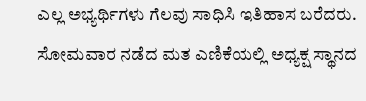ಎಲ್ಲ ಅಭ್ಯರ್ಥಿಗಳು ಗೆಲವು ಸಾಧಿಸಿ ಇತಿಹಾಸ ಬರೆದರು.
ಸೋಮವಾರ ನಡೆದ ಮತ ಎಣಿಕೆಯಲ್ಲಿ ಅಧ್ಯಕ್ಷ ಸ್ಥಾನದ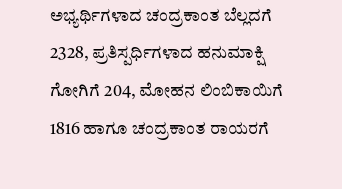ಅಭ್ಯರ್ಥಿಗಳಾದ ಚಂದ್ರಕಾಂತ ಬೆಲ್ಲದಗೆ 2328, ಪ್ರತಿಸ್ಪರ್ಧಿಗಳಾದ ಹನುಮಾಕ್ಷಿ ಗೋಗಿಗೆ 204, ಮೋಹನ ಲಿಂಬಿಕಾಯಿಗೆ 1816 ಹಾಗೂ ಚಂದ್ರಕಾಂತ ರಾಯರಗೆ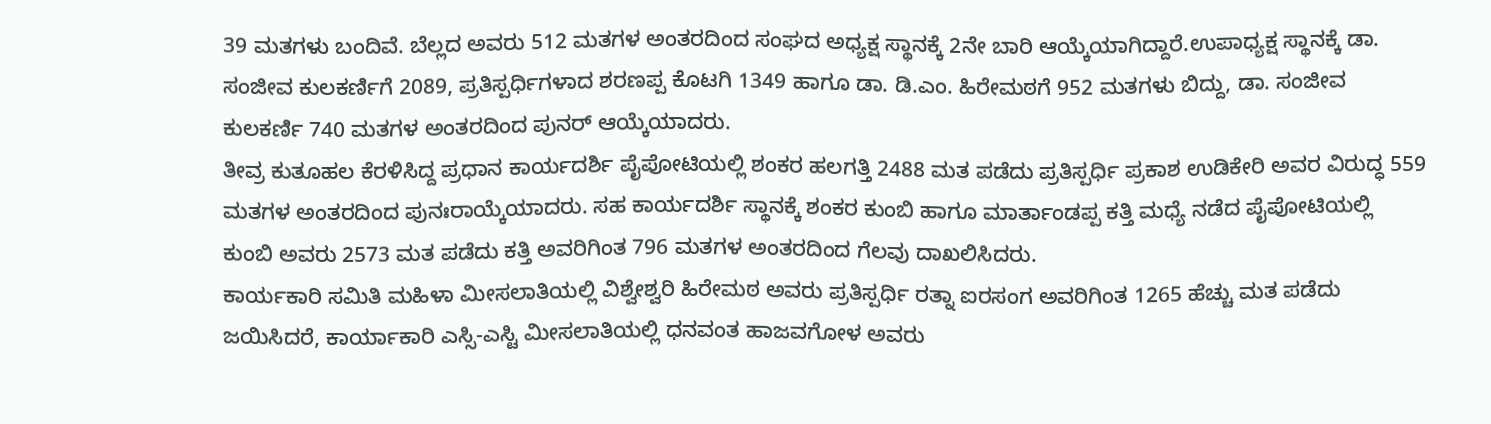39 ಮತಗಳು ಬಂದಿವೆ. ಬೆಲ್ಲದ ಅವರು 512 ಮತಗಳ ಅಂತರದಿಂದ ಸಂಘದ ಅಧ್ಯಕ್ಷ ಸ್ಥಾನಕ್ಕೆ 2ನೇ ಬಾರಿ ಆಯ್ಕೆಯಾಗಿದ್ದಾರೆ.ಉಪಾಧ್ಯಕ್ಷ ಸ್ಥಾನಕ್ಕೆ ಡಾ. ಸಂಜೀವ ಕುಲಕರ್ಣಿಗೆ 2089, ಪ್ರತಿಸ್ಪರ್ಧಿಗಳಾದ ಶರಣಪ್ಪ ಕೊಟಗಿ 1349 ಹಾಗೂ ಡಾ. ಡಿ.ಎಂ. ಹಿರೇಮಠಗೆ 952 ಮತಗಳು ಬಿದ್ದು, ಡಾ. ಸಂಜೀವ ಕುಲಕರ್ಣಿ 740 ಮತಗಳ ಅಂತರದಿಂದ ಪುನರ್ ಆಯ್ಕೆಯಾದರು.
ತೀವ್ರ ಕುತೂಹಲ ಕೆರಳಿಸಿದ್ದ ಪ್ರಧಾನ ಕಾರ್ಯದರ್ಶಿ ಪೈಪೋಟಿಯಲ್ಲಿ ಶಂಕರ ಹಲಗತ್ತಿ 2488 ಮತ ಪಡೆದು ಪ್ರತಿಸ್ಪರ್ಧಿ ಪ್ರಕಾಶ ಉಡಿಕೇರಿ ಅವರ ವಿರುದ್ಧ 559 ಮತಗಳ ಅಂತರದಿಂದ ಪುನಃರಾಯ್ಕೆಯಾದರು. ಸಹ ಕಾರ್ಯದರ್ಶಿ ಸ್ಥಾನಕ್ಕೆ ಶಂಕರ ಕುಂಬಿ ಹಾಗೂ ಮಾರ್ತಾಂಡಪ್ಪ ಕತ್ತಿ ಮಧ್ಯೆ ನಡೆದ ಪೈಪೋಟಿಯಲ್ಲಿ ಕುಂಬಿ ಅವರು 2573 ಮತ ಪಡೆದು ಕತ್ತಿ ಅವರಿಗಿಂತ 796 ಮತಗಳ ಅಂತರದಿಂದ ಗೆಲವು ದಾಖಲಿಸಿದರು.
ಕಾರ್ಯಕಾರಿ ಸಮಿತಿ ಮಹಿಳಾ ಮೀಸಲಾತಿಯಲ್ಲಿ ವಿಶ್ವೇಶ್ವರಿ ಹಿರೇಮಠ ಅವರು ಪ್ರತಿಸ್ಪರ್ಧಿ ರತ್ನಾ ಐರಸಂಗ ಅವರಿಗಿಂತ 1265 ಹೆಚ್ಚು ಮತ ಪಡೆದು ಜಯಿಸಿದರೆ, ಕಾರ್ಯಾಕಾರಿ ಎಸ್ಸಿ-ಎಸ್ಟಿ ಮೀಸಲಾತಿಯಲ್ಲಿ ಧನವಂತ ಹಾಜವಗೋಳ ಅವರು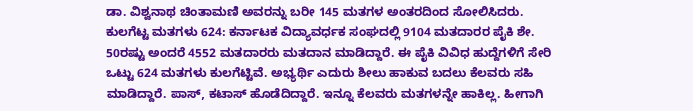ಡಾ. ವಿಶ್ವನಾಥ ಚಿಂತಾಮಣಿ ಅವರನ್ನು ಬರೀ 145 ಮತಗಳ ಅಂತರದಿಂದ ಸೋಲಿಸಿದರು.
ಕುಲಗೆಟ್ಟ ಮತಗಳು 624: ಕರ್ನಾಟಕ ವಿದ್ಯಾವರ್ಧಕ ಸಂಘದಲ್ಲಿ 9104 ಮತದಾರರ ಪೈಕಿ ಶೇ. 50ರಷ್ಟು ಅಂದರೆ 4552 ಮತದಾರರು ಮತದಾನ ಮಾಡಿದ್ದಾರೆ. ಈ ಪೈಕಿ ವಿವಿಧ ಹುದ್ದೆಗಳಿಗೆ ಸೇರಿ ಒಟ್ಟು 624 ಮತಗಳು ಕುಲಗೆಟ್ಟಿವೆ. ಅಭ್ಯರ್ಥಿ ಎದುರು ಶೀಲು ಹಾಕುವ ಬದಲು ಕೆಲವರು ಸಹಿ ಮಾಡಿದ್ದಾರೆ. ಪಾಸ್, ಕಟಾಸ್ ಹೊಡೆದಿದ್ದಾರೆ. ಇನ್ನೂ ಕೆಲವರು ಮತಗಳನ್ನೇ ಹಾಕಿಲ್ಲ. ಹೀಗಾಗಿ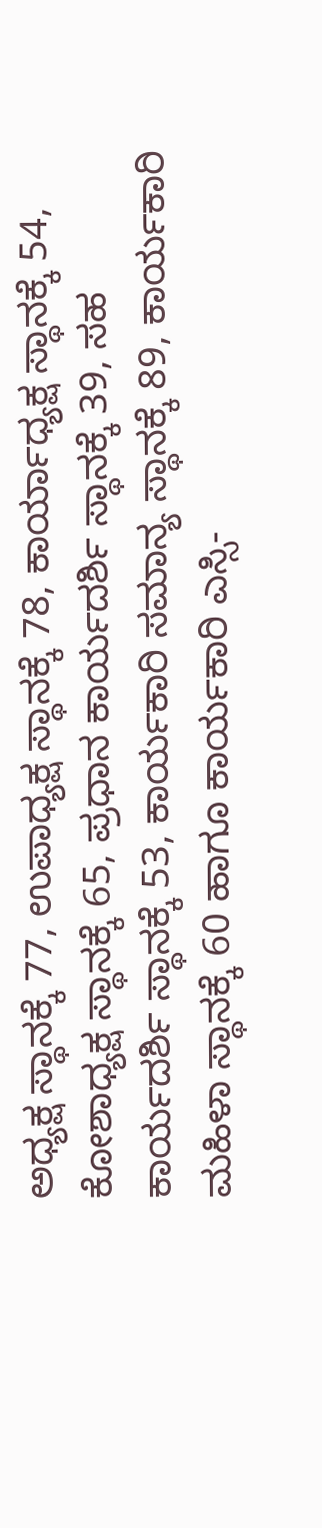ಅಧ್ಯಕ್ಷ ಸ್ಥಾನಕ್ಕೆ 77, ಉಪಾಧ್ಯಕ್ಷ ಸ್ಥಾನಕ್ಕೆ 78, ಕಾರ್ಯಾಧ್ಯಕ್ಷ ಸ್ಥಾನಕ್ಕೆ 54, ಕೋಶಾಧ್ಯಕ್ಷ ಸ್ಥಾನಕ್ಕೆ 65, ಪ್ರಧಾನ ಕಾರ್ಯದರ್ಶಿ ಸ್ಥಾನಕ್ಕೆ 39, ಸಹ ಕಾರ್ಯದರ್ಶಿ ಸ್ಥಾನಕ್ಕೆ 53, ಕಾರ್ಯಕಾರಿ ಸಮಾನ್ಯ ಸ್ಥಾನಕ್ಕೆ 89, ಕಾರ್ಯಕಾರಿ ಮಹಿಳಾ ಸ್ಥಾನಕ್ಕೆ 60 ಹಾಗೂ ಕಾರ್ಯಕಾರಿ ಎಸ್ಸಿ-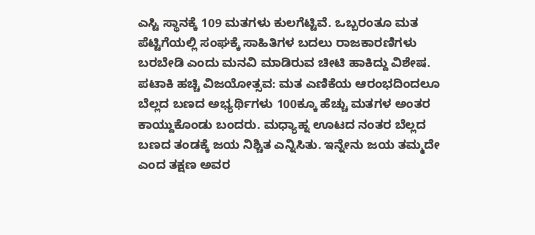ಎಸ್ಟಿ ಸ್ಥಾನಕ್ಕೆ 109 ಮತಗಳು ಕುಲಗೆಟ್ಟಿವೆ. ಒಬ್ಬರಂತೂ ಮತ ಪೆಟ್ಟಿಗೆಯಲ್ಲಿ ಸಂಘಕ್ಕೆ ಸಾಹಿತಿಗಳ ಬದಲು ರಾಜಕಾರಣಿಗಳು ಬರಬೇಡಿ ಎಂದು ಮನವಿ ಮಾಡಿರುವ ಚೀಟಿ ಹಾಕಿದ್ದು ವಿಶೇಷ.
ಪಟಾಕಿ ಹಚ್ಚಿ ವಿಜಯೋತ್ಸವ: ಮತ ಎಣಿಕೆಯ ಆರಂಭದಿಂದಲೂ ಬೆಲ್ಲದ ಬಣದ ಅಭ್ಯರ್ಥಿಗಳು 100ಕ್ಕೂ ಹೆಚ್ಚು ಮತಗಳ ಅಂತರ ಕಾಯ್ದುಕೊಂಡು ಬಂದರು. ಮಧ್ಯಾಹ್ನ ಊಟದ ನಂತರ ಬೆಲ್ಲದ ಬಣದ ತಂಡಕ್ಕೆ ಜಯ ನಿಶ್ಚಿತ ಎನ್ನಿಸಿತು. ಇನ್ನೇನು ಜಯ ತಮ್ಮದೇ ಎಂದ ತಕ್ಷಣ ಅವರ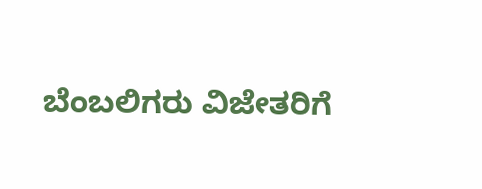ಬೆಂಬಲಿಗರು ವಿಜೇತರಿಗೆ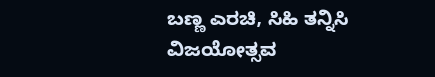ಬಣ್ಣ ಎರಚಿ, ಸಿಹಿ ತನ್ನಿಸಿ ವಿಜಯೋತ್ಸವ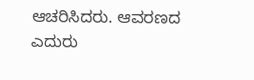ಆಚರಿಸಿದರು. ಆವರಣದ ಎದುರು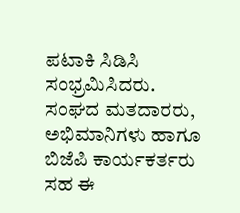ಪಟಾಕಿ ಸಿಡಿಸಿ ಸಂಭ್ರಮಿಸಿದರು. ಸಂಘದ ಮತದಾರರು, ಅಭಿಮಾನಿಗಳು ಹಾಗೂ ಬಿಜೆಪಿ ಕಾರ್ಯಕರ್ತರು ಸಹ ಈ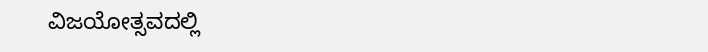ವಿಜಯೋತ್ಸವದಲ್ಲಿ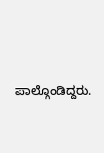ಪಾಲ್ಗೊಂಡಿದ್ದರು.